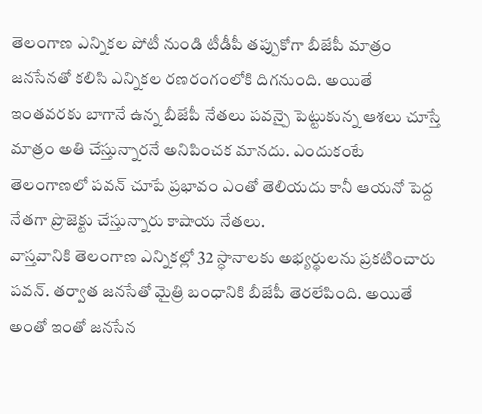తెలంగాణ ఎన్నికల పోటీ నుండి టీడీపీ తప్పుకోగా బీజేపీ మాత్రం జనసేనతో కలిసి ఎన్నికల రణరంగంలోకి దిగనుంది. అయితే ఇంతవరకు బాగానే ఉన్న బీజేపీ నేతలు పవన్పై పెట్టుకున్న ఆశలు చూస్తే మాత్రం అతి చేస్తున్నారనే అనిపించక మానదు. ఎందుకంటే తెలంగాణలో పవన్ చూపే ప్రభావం ఎంతో తెలియదు కానీ ఆయనో పెద్ద నేతగా ప్రొజెక్టు చేస్తున్నారు కాషాయ నేతలు.
వాస్తవానికి తెలంగాణ ఎన్నికల్లో 32 స్ధానాలకు అభ్యర్థులను ప్రకటించారు పవన్. తర్వాత జనసేతో మైత్రి బంధానికి బీజేపీ తెరలేపింది. అయితే అంతో ఇంతో జనసేన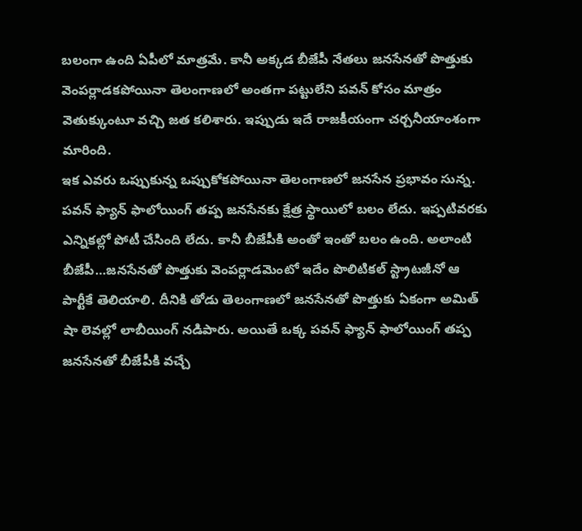బలంగా ఉంది ఏపీలో మాత్రమే. కానీ అక్కడ బీజేపీ నేతలు జనసేనతో పొత్తుకు వెంపర్లాడకపోయినా తెలంగాణలో అంతగా పట్టులేని పవన్ కోసం మాత్రం వెతుక్కుంటూ వచ్చి జత కలిశారు. ఇప్పుడు ఇదే రాజకీయంగా చర్చనీయాంశంగా మారింది.
ఇక ఎవరు ఒప్పుకున్న ఒప్పుకోకపోయినా తెలంగాణలో జనసేన ప్రభావం సున్న. పవన్ ఫ్యాన్ ఫాలోయింగ్ తప్ప జనసేనకు క్షేత్ర స్థాయిలో బలం లేదు. ఇప్పటివరకు ఎన్నికల్లో పోటీ చేసింది లేదు. కానీ బీజేపీకి అంతో ఇంతో బలం ఉంది. అలాంటి బీజేపీ…జనసేనతో పొత్తుకు వెంపర్లాడమెంటో ఇదేం పొలిటికల్ స్ట్రాటజీనో ఆ పార్టీకే తెలియాలి. దీనికి తోడు తెలంగాణలో జనసేనతో పొత్తుకు ఏకంగా అమిత్ షా లెవల్లో లాబీయింగ్ నడిపారు. అయితే ఒక్క పవన్ ఫ్యాన్ ఫాలోయింగ్ తప్ప జనసేనతో బీజేపీకి వచ్చే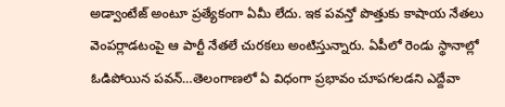అడ్వాంటేజ్ అంటూ ప్రత్యేకంగా ఏమీ లేదు. ఇక పవన్తో పొత్తుకు కాషాయ నేతలు వెంపర్లాడటంపై ఆ పార్టీ నేతలే చురకలు అంటిస్తున్నారు. ఏపీలో రెండు స్థానాల్లో ఓడిపోయిన పవన్…తెలంగాణలో ఏ విధంగా ప్రభావం చూపగలడని ఎద్దేవా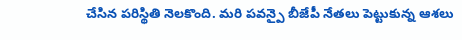చేసిన పరిస్థితి నెలకొంది. మరి పవన్పై బీజేపీ నేతలు పెట్టుకున్న ఆశలు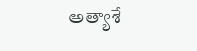అత్యాశే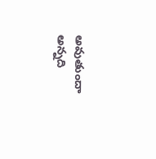అవుతుందా అన్నది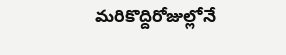మరికొద్దిరోజుల్లోనే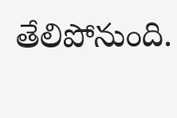తేలిపోనుంది.